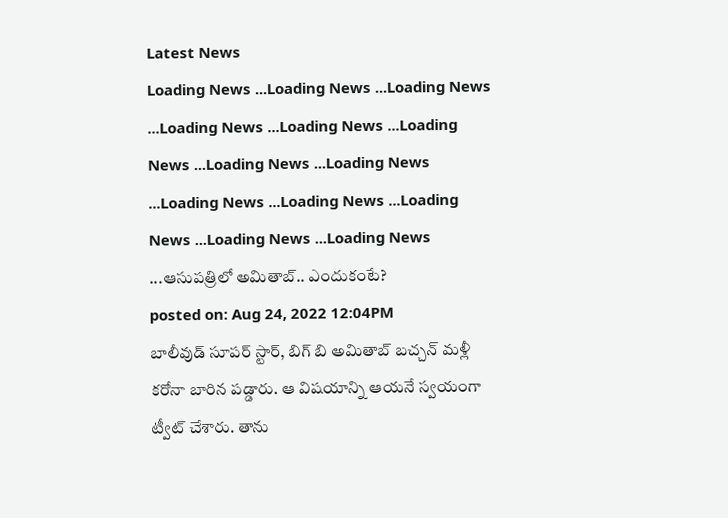Latest News
Loading News ...Loading News ...Loading News ...Loading News ...Loading News ...Loading News ...Loading News ...Loading News ...Loading News ...Loading News ...Loading News ...Loading News ...Loading News ...ఆసుపత్రిలో అమితాబ్.. ఎందుకంటే?
posted on: Aug 24, 2022 12:04PM
బాలీవుడ్ సూపర్ స్టార్, బిగ్ బి అమితాబ్ బచ్చన్ మళ్లీ కరోనా బారిన పడ్డారు. ఆ విషయాన్ని ఆయనే స్వయంగా ట్వీట్ చేశారు. తాను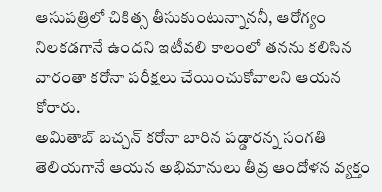ఆసుపత్రిలో చికిత్స తీసుకుంటున్నాననీ, ఆరోగ్యం నిలకడగానే ఉందని ఇటీవలి కాలంలో తనను కలిసిన వారంతా కరోనా పరీక్షలు చేయించుకోవాలని ఆయన కోరారు.
అమితాబ్ బచ్చన్ కరోనా బారిన పడ్డారన్న సంగతి తెలియగానే ఆయన అభిమానులు తీవ్ర ఆందోళన వ్యక్తం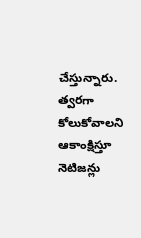చేస్తున్నారు. త్వరగా కోలుకోవాలని ఆకాంక్షిస్తూ నెటిజన్లు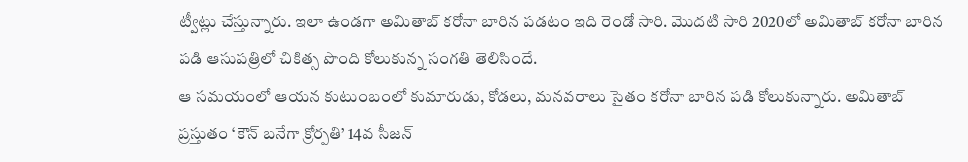ట్వీట్లు చేస్తున్నారు. ఇలా ఉండగా అమితాబ్ కరోనా బారిన పడటం ఇది రెండో సారి. మొదటి సారి 2020లో అమితాబ్ కరోనా బారిన పడి ఆసుపత్రిలో చికిత్స పొంది కోలుకున్న సంగతి తెలిసిందే.
ఆ సమయంలో ఆయన కుటుంబంలో కుమారుడు, కోడలు, మనవరాలు సైతం కరోనా బారిన పడి కోలుకున్నారు. అమితాబ్ ప్రస్తుతం ‘కౌన్ బనేగా క్రోర్పతి’ 14వ సీజన్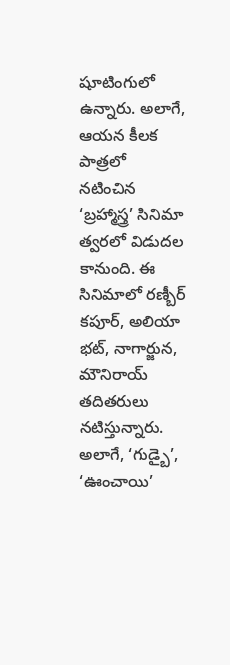షూటింగులో ఉన్నారు. అలాగే, ఆయన కీలక పాత్రలో నటించిన ‘బ్రహ్మాస్త్ర’ సినిమా త్వరలో విడుదల కానుంది. ఈ సినిమాలో రణ్బీర్ కపూర్, అలియా భట్, నాగార్జున, మౌనిరాయ్ తదితరులు నటిస్తున్నారు. అలాగే, ‘గుడ్బై’, ‘ఊంచాయి’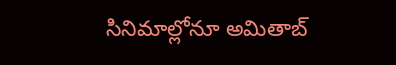సినిమాల్లోనూ అమితాబ్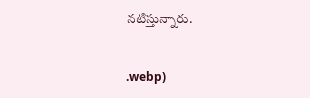నటిస్తున్నారు.


.webp)